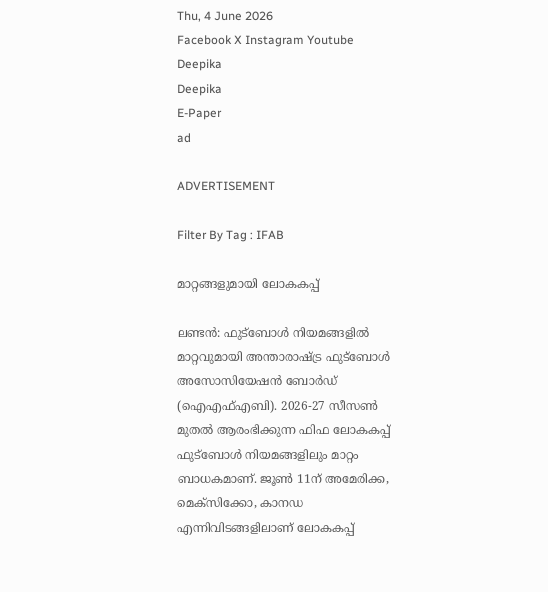Thu, 4 June 2026
Facebook X Instagram Youtube
Deepika
Deepika
E-Paper
ad

ADVERTISEMENT

Filter By Tag : IFAB

മാറ്റങ്ങളുമായി ലോകകപ്പ്‌

ലണ്ടൻ: ഫുട്ബോൾ നിയമങ്ങളിൽ മാറ്റവുമായി അന്താരാഷ്ട്ര ഫുട്ബോൾ അസോസിയേഷൻ ബോർഡ് (ഐഎഫ്എബി). 2026-27 സീസണ്‍ മുതൽ ആരംഭിക്കുന്ന ഫിഫ ലോകകപ്പ് ഫുട്ബോൾ നിയമങ്ങളിലും മാറ്റം ബാധകമാണ്. ജൂണ്‍ 11ന് അമേരിക്ക, മെക്സിക്കോ, കാനഡ എന്നിവിടങ്ങളിലാണ് ലോകകപ്പ്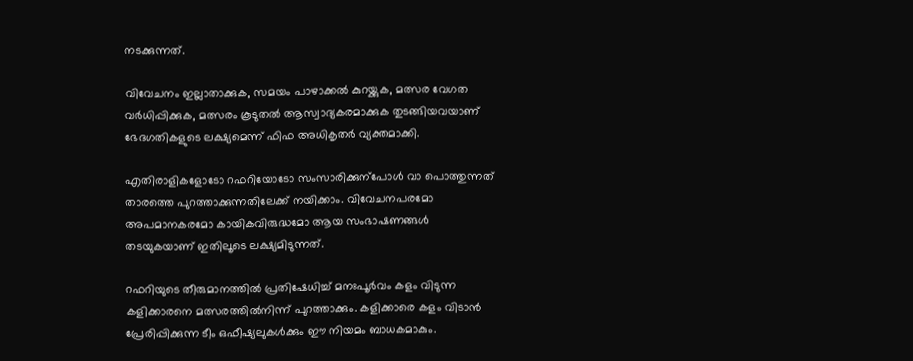നടക്കുന്നത്.

വിവേചനം ഇല്ലാതാക്കുക, സമയം പാഴാക്കൽ കുറയ്ക്കുക, മത്സര വേഗത വർധിപ്പിക്കുക, മത്സരം കൂടുതൽ ആസ്വാദ്യകരമാക്കുക തുടങ്ങിയവയാണ് ഭേദഗതികളുടെ ലക്ഷ്യമെന്ന് ഫിഫ അധികൃതർ വ്യക്തമാക്കി.

എതിരാളികളോടോ റഫറിയോടോ സംസാരിക്കുന്പോൾ വാ പൊത്തുന്നത് താരത്തെ പുറത്താക്കുന്നതിലേക്ക് നയിക്കാം. വിവേചനപരമോ അപമാനകരമോ കായികവിരുദ്ധമോ ആയ സംഭാഷണങ്ങൾ തടയുകയാണ് ഇതിലൂടെ ലക്ഷ്യമിടുന്നത്.

റഫറിയുടെ തീരുമാനത്തിൽ പ്രതിഷേധിച്ച് മനഃപൂർവം കളം വിടുന്ന കളിക്കാരനെ മത്സരത്തിൽനിന്ന് പുറത്താക്കും. കളിക്കാരെ കളം വിടാൻ പ്രേരിപ്പിക്കുന്ന ടീം ഒഫീഷ്യലുകൾക്കും ഈ നിയമം ബാധകമാകും.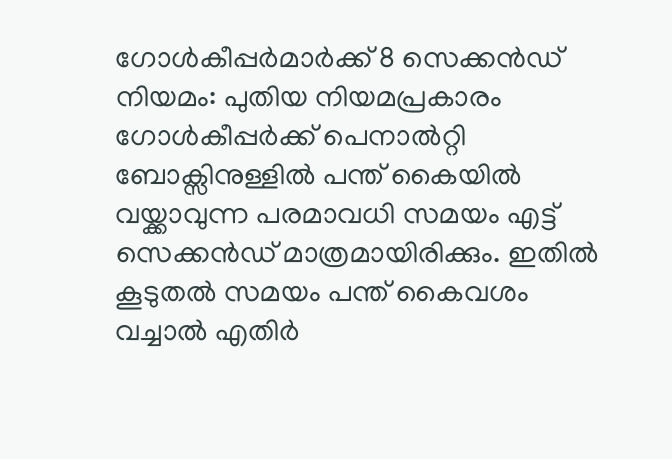ഗോൾകീപ്പർമാർക്ക് 8 സെക്കൻഡ് നിയമം: പുതിയ നിയമപ്രകാരം ഗോൾകീപ്പർക്ക് പെനാൽറ്റി ബോക്സിനുള്ളിൽ പന്ത് കൈയില്‍ വയ്ക്കാവുന്ന പരമാവധി സമയം എട്ട് സെക്കൻഡ് മാത്രമായിരിക്കും. ഇതിൽ കൂടുതൽ സമയം പന്ത് കൈവശം വച്ചാൽ എതിർ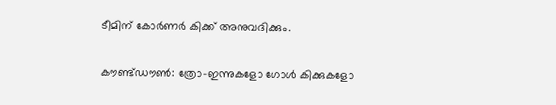ടീമിന് കോർണർ കിക്ക് അനുവദിക്കും.

കൗണ്ട്ഡൗണ്‍: ത്രോ-ഇന്നുകളോ ഗോൾ കിക്കുകളോ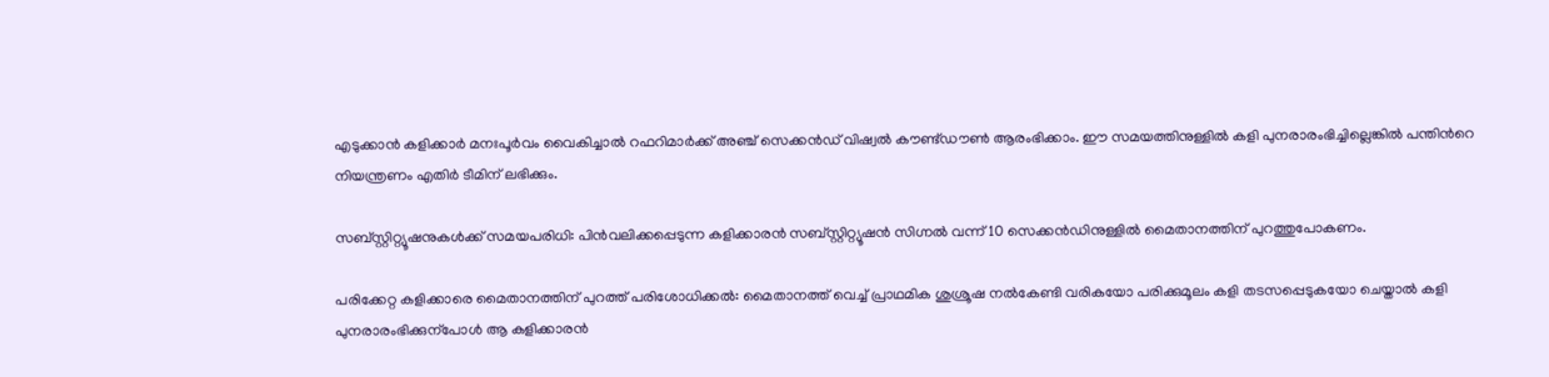എടുക്കാൻ കളിക്കാർ മനഃപൂർവം വൈകിച്ചാൽ റഫറിമാർക്ക് അഞ്ച് സെക്കൻഡ് വിഷ്വൽ കൗണ്ട്ഡൗണ്‍ ആരംഭിക്കാം. ഈ സമയത്തിനുള്ളിൽ കളി പുനരാരംഭിച്ചില്ലെങ്കിൽ പന്തിന്‍റെ നിയന്ത്രണം എതിർ ടീമിന് ലഭിക്കും.

സബ്സ്റ്റിറ്റ്യൂഷനുകൾക്ക് സമയപരിധി: പിൻവലിക്കപ്പെടുന്ന കളിക്കാരൻ സബ്സ്റ്റിറ്റ്യൂഷൻ സിഗ്നൽ വന്ന് 10 സെക്കൻഡിനുള്ളിൽ മൈതാനത്തിന് പുറത്തുപോകണം.

പരിക്കേറ്റ കളിക്കാരെ മൈതാനത്തിന് പുറത്ത് പരിശോധിക്കൽ: മൈതാനത്ത് വെച്ച് പ്രാഥമിക ശുശ്രൂഷ നൽകേണ്ടി വരികയോ പരിക്കുമൂലം കളി തടസപ്പെടുകയോ ചെയ്താൽ കളി പുനരാരംഭിക്കുന്പോൾ ആ കളിക്കാരൻ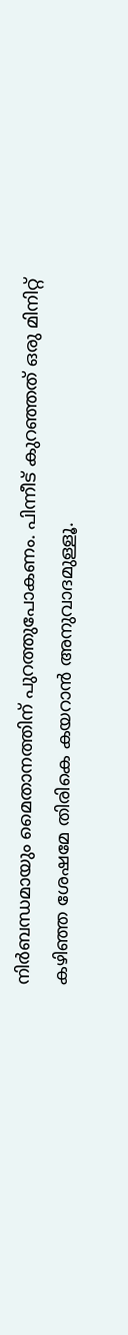നിർബന്ധമായും മൈതാനത്തിന് പുറത്തുപോകണം. പിന്നീട് കുറഞ്ഞത് ഒരു മിനിറ്റ് കഴിഞ്ഞ ശേഷമേ തിരികെ കയറാൻ അനുവാദമുള്ളൂ.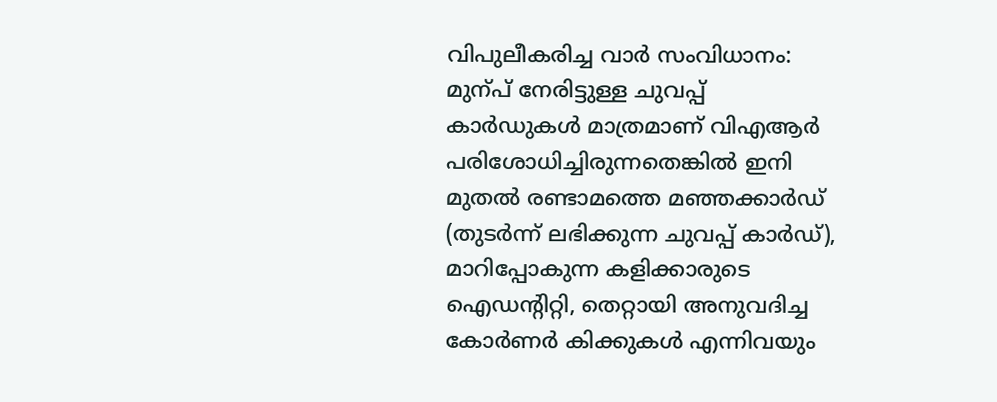വിപുലീകരിച്ച വാർ സംവിധാനം: മുന്പ് നേരിട്ടുള്ള ചുവപ്പ് കാർഡുകൾ മാത്രമാണ് വിഎആർ പരിശോധിച്ചിരുന്നതെങ്കിൽ ഇനി മുതൽ രണ്ടാമത്തെ മഞ്ഞക്കാർഡ് (തുടർന്ന് ലഭിക്കുന്ന ചുവപ്പ് കാർഡ്), മാറിപ്പോകുന്ന കളിക്കാരുടെ ഐഡന്‍റിറ്റി, തെറ്റായി അനുവദിച്ച കോർണർ കിക്കുകൾ എന്നിവയും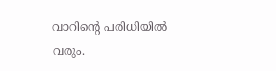വാറിന്‍റെ പരിധിയിൽ വരും.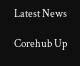Latest News

Corehub Up